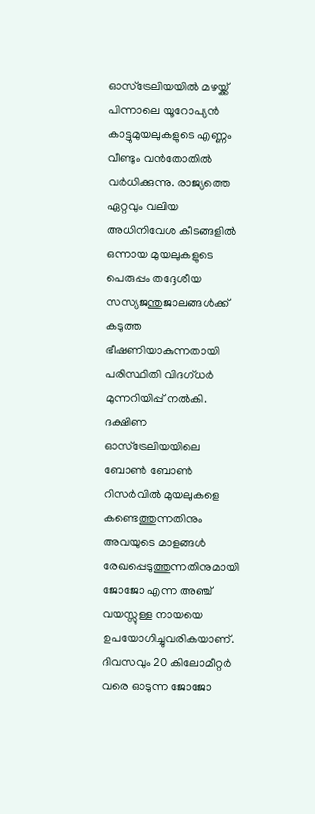ഓസ്ട്രേലിയയിൽ മഴയ്ക്ക് പിന്നാലെ യൂറോപ്യൻ കാട്ടുമുയലുകളുടെ എണ്ണം വീണ്ടും വൻതോതിൽ വർധിക്കുന്നു. രാജ്യത്തെ ഏറ്റവും വലിയ അധിനിവേശ കീടങ്ങളിൽ ഒന്നായ മുയലുകളുടെ പെരുപ്പം തദ്ദേശീയ സസ്യജന്തുജാലങ്ങൾക്ക് കടുത്ത ഭീഷണിയാകുന്നതായി പരിസ്ഥിതി വിദഗ്ധർ മുന്നറിയിപ്പ് നൽകി. ദക്ഷിണ ഓസ്ട്രേലിയയിലെ ബോൺ ബോൺ റിസർവിൽ മുയലുകളെ കണ്ടെത്തുന്നതിനും അവയുടെ മാളങ്ങൾ രേഖപ്പെടുത്തുന്നതിനുമായി ജോജോ എന്ന അഞ്ച് വയസ്സുള്ള നായയെ ഉപയോഗിച്ചുവരികയാണ്. ദിവസവും 20 കിലോമീറ്റർ വരെ ഓടുന്ന ജോജോ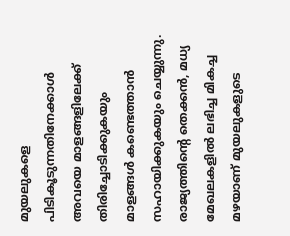മുയലുകളെ പിടികൂടുന്നതിനേക്കാൾ അവയെ മാളങ്ങളിലേക്ക് തിരിച്ചോടിക്കുകയും മാളങ്ങൾ കണ്ടെത്താൻ സഹായിക്കുകയും ചെയ്യുന്നു.
രാജ്യത്തിന്റെ തെക്കൻ, മധ്യ മേഖലകളിൽ ലഭിച്ച മികച്ച മഴയാണ് മുയലുകളുടെ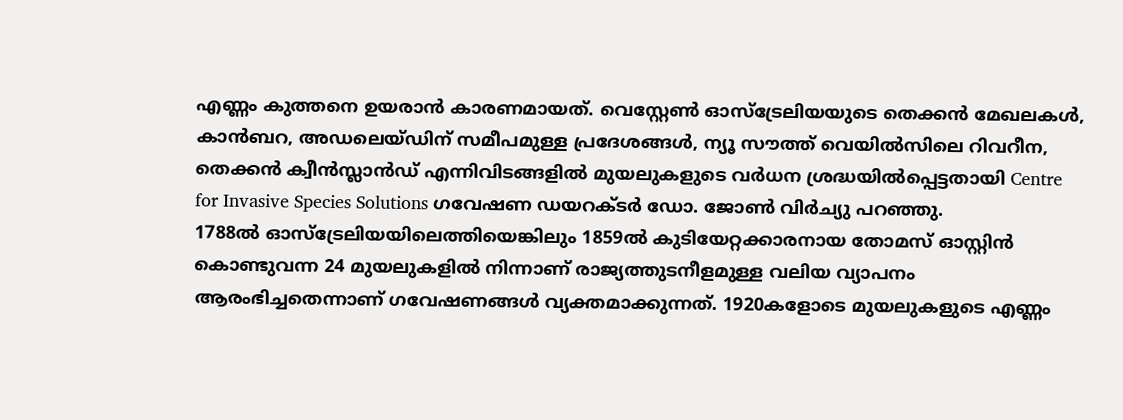എണ്ണം കുത്തനെ ഉയരാൻ കാരണമായത്. വെസ്റ്റേൺ ഓസ്ട്രേലിയയുടെ തെക്കൻ മേഖലകൾ, കാൻബറ, അഡലെയ്ഡിന് സമീപമുള്ള പ്രദേശങ്ങൾ, ന്യൂ സൗത്ത് വെയിൽസിലെ റിവറീന, തെക്കൻ ക്വീൻസ്ലാൻഡ് എന്നിവിടങ്ങളിൽ മുയലുകളുടെ വർധന ശ്രദ്ധയിൽപ്പെട്ടതായി Centre for Invasive Species Solutions ഗവേഷണ ഡയറക്ടർ ഡോ. ജോൺ വിർച്യു പറഞ്ഞു.
1788ൽ ഓസ്ട്രേലിയയിലെത്തിയെങ്കിലും 1859ൽ കുടിയേറ്റക്കാരനായ തോമസ് ഓസ്റ്റിൻ കൊണ്ടുവന്ന 24 മുയലുകളിൽ നിന്നാണ് രാജ്യത്തുടനീളമുള്ള വലിയ വ്യാപനം ആരംഭിച്ചതെന്നാണ് ഗവേഷണങ്ങൾ വ്യക്തമാക്കുന്നത്. 1920കളോടെ മുയലുകളുടെ എണ്ണം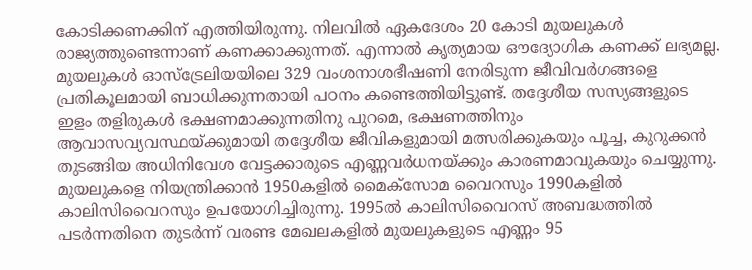കോടിക്കണക്കിന് എത്തിയിരുന്നു. നിലവിൽ ഏകദേശം 20 കോടി മുയലുകൾ രാജ്യത്തുണ്ടെന്നാണ് കണക്കാക്കുന്നത്. എന്നാൽ കൃത്യമായ ഔദ്യോഗിക കണക്ക് ലഭ്യമല്ല.
മുയലുകൾ ഓസ്ട്രേലിയയിലെ 329 വംശനാശഭീഷണി നേരിടുന്ന ജീവിവർഗങ്ങളെ പ്രതികൂലമായി ബാധിക്കുന്നതായി പഠനം കണ്ടെത്തിയിട്ടുണ്ട്. തദ്ദേശീയ സസ്യങ്ങളുടെ ഇളം തളിരുകൾ ഭക്ഷണമാക്കുന്നതിനു പുറമെ, ഭക്ഷണത്തിനും ആവാസവ്യവസ്ഥയ്ക്കുമായി തദ്ദേശീയ ജീവികളുമായി മത്സരിക്കുകയും പൂച്ച, കുറുക്കൻ തുടങ്ങിയ അധിനിവേശ വേട്ടക്കാരുടെ എണ്ണവർധനയ്ക്കും കാരണമാവുകയും ചെയ്യുന്നു. മുയലുകളെ നിയന്ത്രിക്കാൻ 1950കളിൽ മൈക്സോമ വൈറസും 1990കളിൽ കാലിസിവൈറസും ഉപയോഗിച്ചിരുന്നു. 1995ൽ കാലിസിവൈറസ് അബദ്ധത്തിൽ പടർന്നതിനെ തുടർന്ന് വരണ്ട മേഖലകളിൽ മുയലുകളുടെ എണ്ണം 95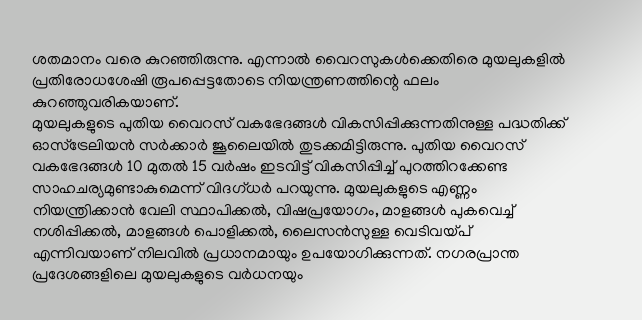ശതമാനം വരെ കുറഞ്ഞിരുന്നു. എന്നാൽ വൈറസുകൾക്കെതിരെ മുയലുകളിൽ പ്രതിരോധശേഷി രൂപപ്പെട്ടതോടെ നിയന്ത്രണത്തിന്റെ ഫലം കുറഞ്ഞുവരികയാണ്.
മുയലുകളുടെ പുതിയ വൈറസ് വകഭേദങ്ങൾ വികസിപ്പിക്കുന്നതിനുള്ള പദ്ധതിക്ക് ഓസ്ട്രേലിയൻ സർക്കാർ ജൂലൈയിൽ തുടക്കമിട്ടിരുന്നു. പുതിയ വൈറസ് വകഭേദങ്ങൾ 10 മുതൽ 15 വർഷം ഇടവിട്ട് വികസിപ്പിച്ച് പുറത്തിറക്കേണ്ട സാഹചര്യമുണ്ടാകുമെന്ന് വിദഗ്ധർ പറയുന്നു. മുയലുകളുടെ എണ്ണം നിയന്ത്രിക്കാൻ വേലി സ്ഥാപിക്കൽ, വിഷപ്രയോഗം, മാളങ്ങൾ പുകവെച്ച് നശിപ്പിക്കൽ, മാളങ്ങൾ പൊളിക്കൽ, ലൈസൻസുള്ള വെടിവയ്പ് എന്നിവയാണ് നിലവിൽ പ്രധാനമായും ഉപയോഗിക്കുന്നത്. നഗരപ്രാന്ത പ്രദേശങ്ങളിലെ മുയലുകളുടെ വർധനയും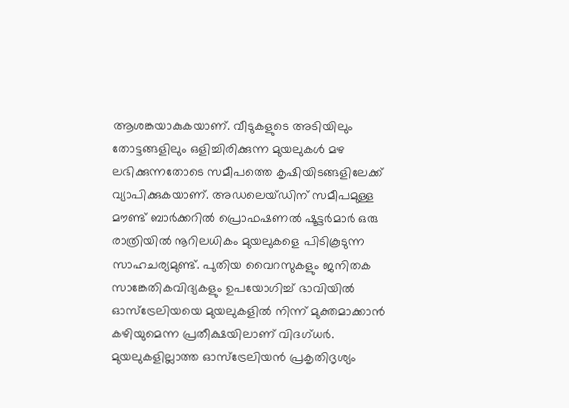ആശങ്കയാകുകയാണ്. വീടുകളുടെ അടിയിലും തോട്ടങ്ങളിലും ഒളിച്ചിരിക്കുന്ന മുയലുകൾ മഴ ലഭിക്കുന്നതോടെ സമീപത്തെ കൃഷിയിടങ്ങളിലേക്ക് വ്യാപിക്കുകയാണ്. അഡലെയ്ഡിന് സമീപമുള്ള മൗണ്ട് ബാർക്കറിൽ പ്രൊഫഷണൽ ഷൂട്ടർമാർ ഒരു രാത്രിയിൽ നൂറിലധികം മുയലുകളെ പിടികൂടുന്ന സാഹചര്യമുണ്ട്. പുതിയ വൈറസുകളും ജനിതക സാങ്കേതികവിദ്യകളും ഉപയോഗിച്ച് ഭാവിയിൽ ഓസ്ട്രേലിയയെ മുയലുകളിൽ നിന്ന് മുക്തമാക്കാൻ കഴിയുമെന്ന പ്രതീക്ഷയിലാണ് വിദഗ്ധർ. മുയലുകളില്ലാത്ത ഓസ്ട്രേലിയൻ പ്രകൃതിദൃശ്യം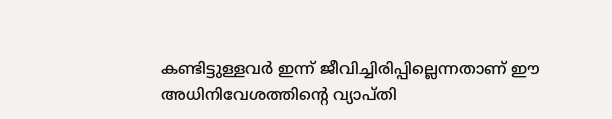കണ്ടിട്ടുള്ളവർ ഇന്ന് ജീവിച്ചിരിപ്പില്ലെന്നതാണ് ഈ അധിനിവേശത്തിന്റെ വ്യാപ്തി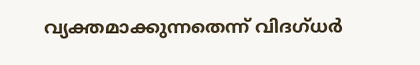വ്യക്തമാക്കുന്നതെന്ന് വിദഗ്ധർ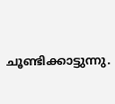ചൂണ്ടിക്കാട്ടുന്നു.